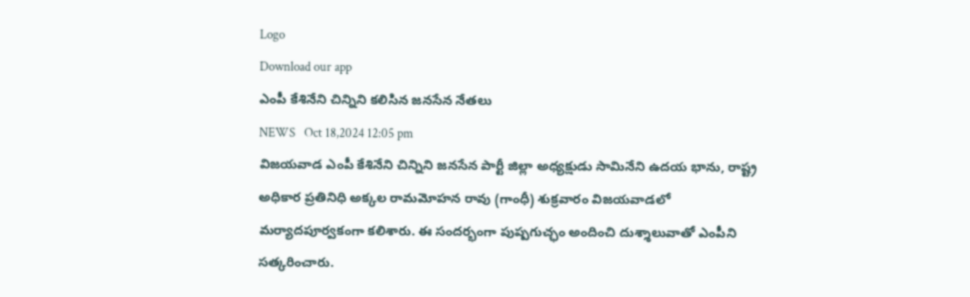Logo
Download our app
ఎంపీ కేశినేని చిన్నిని కలిసిన జనసేన నేతలు
NEWS   Oct 18,2024 12:05 pm
విజయవాడ ఎంపీ కేశినేని చిన్నిని జనసేన పార్టీ జిల్లా అధ్యక్షుడు సామినేని ఉదయ భాను, రాష్ట్ర అధికార ప్రతినిధి అక్కల రామమోహన రావు (గాంధీ) శుక్రవారం విజయవాడలో మర్యాదపూర్వకంగా కలిశారు. ఈ సందర్భంగా పుష్పగుచ్ఛం అందించి దుశ్శాలువాతో ఎంపీని సత్కరించారు.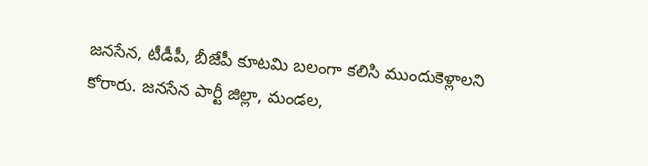జనసేన, టీడీపీ, బీజేపీ కూటమి బలంగా కలిసి ముందుకెళ్లాలని కోరారు. జనసేన పార్టీ జిల్లా, మండల,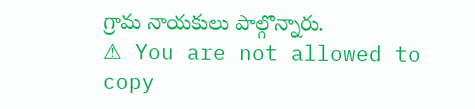గ్రామ నాయకులు పాల్గొన్నారు.
⚠ You are not allowed to copy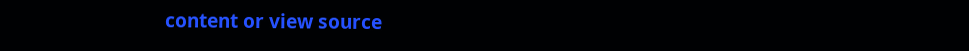content or view source